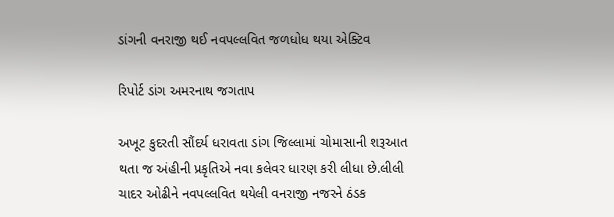ડાંગની વનરાજી થઈ નવપલ્લવિત જળધોધ થયા એક્ટિવ

રિપોર્ટ ડાંગ અમરનાથ જગતાપ

અખૂટ કુદરતી સૌંદર્ય ધરાવતા ડાંગ જિલ્લામાં ચોમાસાની શરૂઆત થતા જ અંહીની પ્રકૃતિએ નવા કલેવર ધારણ કરી લીધા છે.લીલી ચાદર ઓઢીને નવપલ્લવિત થયેલી વનરાજી નજરને ઠંડક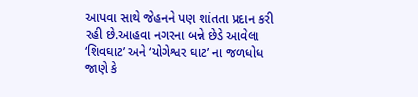આપવા સાથે જેહનને પણ શાંતતા પ્રદાન કરી રહી છે.આહવા નગરના બન્ને છેડે આવેલા ‘શિવઘાટ’ અને ‘યોગેશ્વર ઘાટ’ ના જળધોધ જાણે કે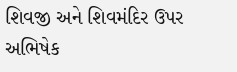શિવજી અને શિવમંદિર ઉપર અભિષેક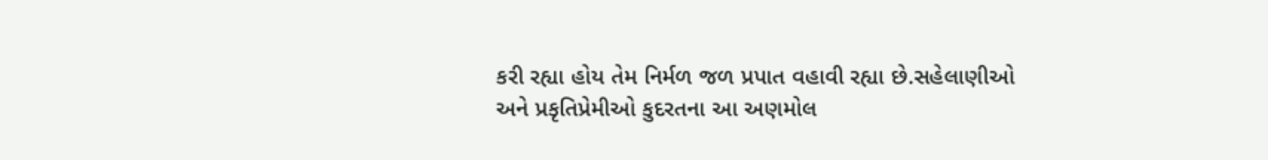કરી રહ્યા હોય તેમ નિર્મળ જળ પ્રપાત વહાવી રહ્યા છે.સહેલાણીઓ અને પ્રકૃતિપ્રેમીઓ કુદરતના આ અણમોલ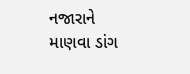નજારાને માણવા ડાંગ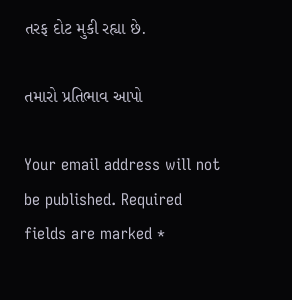તરફ દોટ મુકી રહ્યા છે.

તમારો પ્રતિભાવ આપો

Your email address will not be published. Required fields are marked *